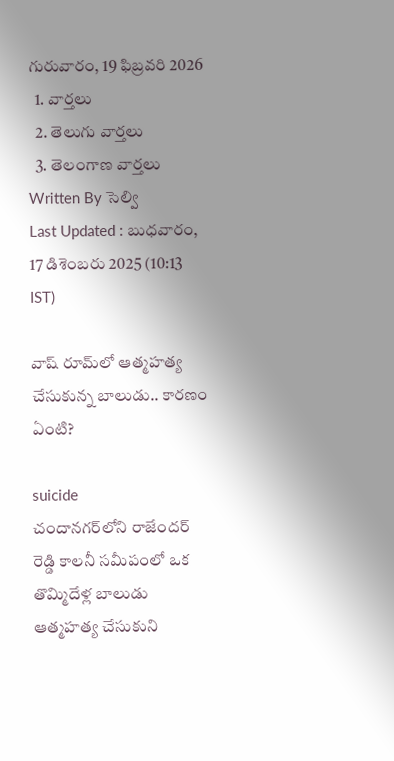గురువారం, 19 ఫిబ్రవరి 2026
  1. వార్తలు
  2. తెలుగు వార్తలు
  3. తెలంగాణ వార్తలు
Written By సెల్వి
Last Updated : బుధవారం, 17 డిశెంబరు 2025 (10:13 IST)

వాష్ రూమ్‌లో ఆత్మహత్య చేసుకున్న బాలుడు.. కారణం ఏంటి?

suicide
చందానగర్‌లోని రాజేందర్ రెడ్డి కాలనీ సమీపంలో ఒక తొమ్మిదేళ్ల బాలుడు ఆత్మహత్య చేసుకుని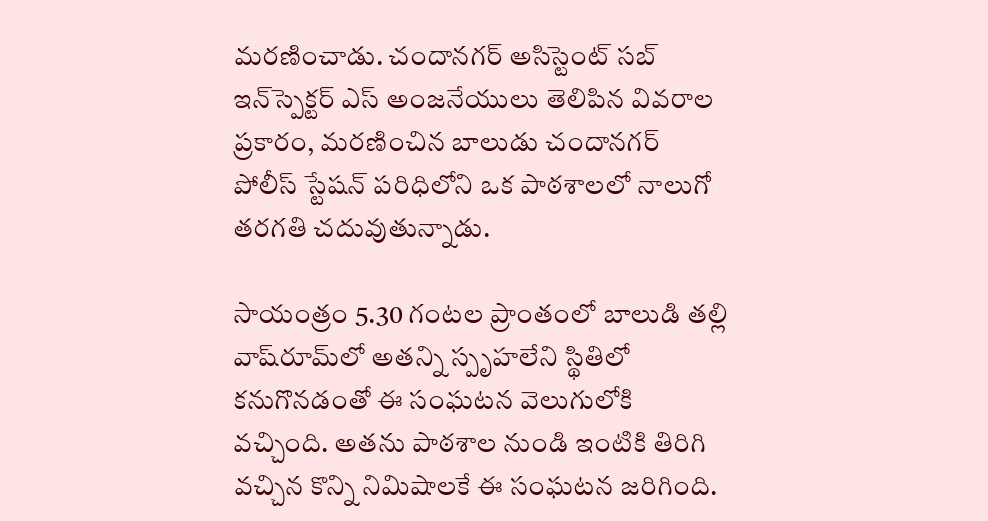మరణించాడు. చందానగర్ అసిస్టెంట్ సబ్ ఇన్‌స్పెక్టర్ ఎస్ అంజనేయులు తెలిపిన వివరాల ప్రకారం, మరణించిన బాలుడు చందానగర్ పోలీస్ స్టేషన్ పరిధిలోని ఒక పాఠశాలలో నాలుగో తరగతి చదువుతున్నాడు.

సాయంత్రం 5.30 గంటల ప్రాంతంలో బాలుడి తల్లి వాష్‌రూమ్‌లో అతన్ని స్పృహలేని స్థితిలో కనుగొనడంతో ఈ సంఘటన వెలుగులోకి వచ్చింది. అతను పాఠశాల నుండి ఇంటికి తిరిగి వచ్చిన కొన్ని నిమిషాలకే ఈ సంఘటన జరిగింది.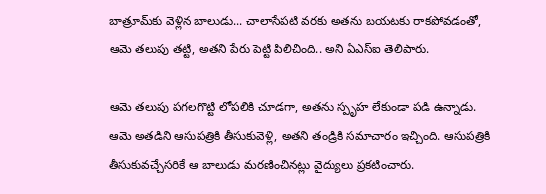బాత్రూమ్‌కు వెళ్లిన బాలుడు... చాలాసేపటి వరకు అతను బయటకు రాకపోవడంతో, ఆమె తలుపు తట్టి, అతని పేరు పెట్టి పిలిచింది.. అని ఏఎస్ఐ తెలిపారు.

ఆమె తలుపు పగలగొట్టి లోపలికి చూడగా, అతను స్పృహ లేకుండా పడి ఉన్నాడు. ఆమె అతడిని ఆసుపత్రికి తీసుకువెళ్లి, అతని తండ్రికి సమాచారం ఇచ్చింది. ఆసుపత్రికి తీసుకువచ్చేసరికే ఆ బాలుడు మరణించినట్లు వైద్యులు ప్రకటించారు.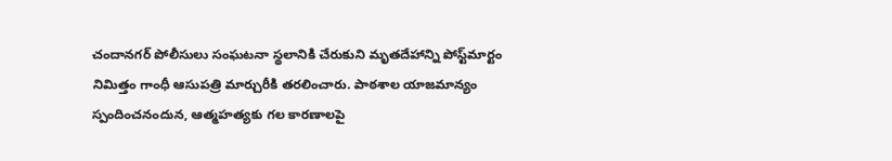చందానగర్ పోలీసులు సంఘటనా స్థలానికి చేరుకుని మృతదేహాన్ని పోస్ట్‌మార్టం నిమిత్తం గాంధీ ఆసుపత్రి మార్చురీకి తరలించారు. పాఠశాల యాజమాన్యం స్పందించనందున, ఆత్మహత్యకు గల కారణాలపై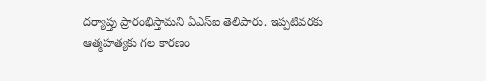దర్యాప్తు ప్రారంభిస్తామని ఏఎస్ఐ తెలిపారు. ఇప్పటివరకు ఆత్మహత్యకు గల కారణం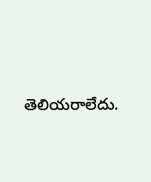తెలియరాలేదు.